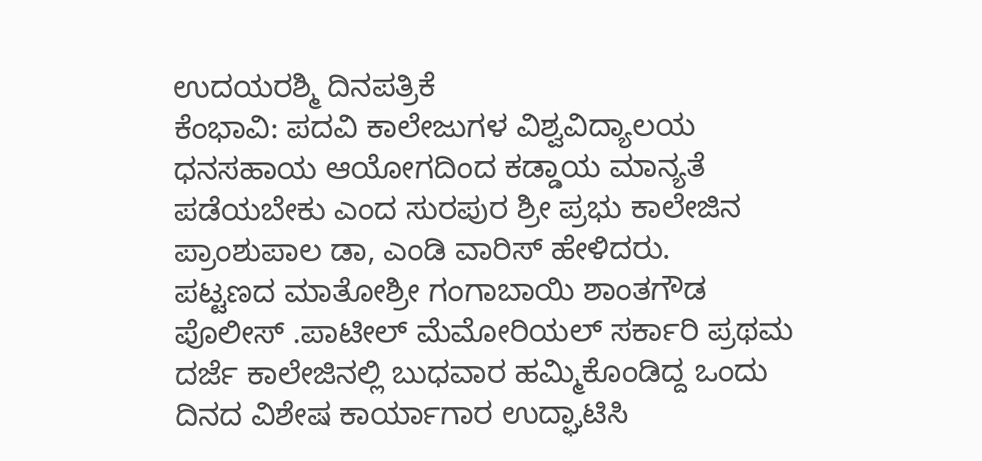ಉದಯರಶ್ಮಿ ದಿನಪತ್ರಿಕೆ
ಕೆಂಭಾವಿ: ಪದವಿ ಕಾಲೇಜುಗಳ ವಿಶ್ವವಿದ್ಯಾಲಯ ಧನಸಹಾಯ ಆಯೋಗದಿಂದ ಕಡ್ಡಾಯ ಮಾನ್ಯತೆ ಪಡೆಯಬೇಕು ಎಂದ ಸುರಪುರ ಶ್ರೀ ಪ್ರಭು ಕಾಲೇಜಿನ ಪ್ರಾಂಶುಪಾಲ ಡಾ, ಎಂಡಿ ವಾರಿಸ್ ಹೇಳಿದರು.
ಪಟ್ಟಣದ ಮಾತೋಶ್ರೀ ಗಂಗಾಬಾಯಿ ಶಾಂತಗೌಡ ಪೊಲೀಸ್ .ಪಾಟೀಲ್ ಮೆಮೋರಿಯಲ್ ಸರ್ಕಾರಿ ಪ್ರಥಮ ದರ್ಜೆ ಕಾಲೇಜಿನಲ್ಲಿ ಬುಧವಾರ ಹಮ್ಮಿಕೊಂಡಿದ್ದ ಒಂದು ದಿನದ ವಿಶೇಷ ಕಾರ್ಯಾಗಾರ ಉದ್ಘಾಟಿಸಿ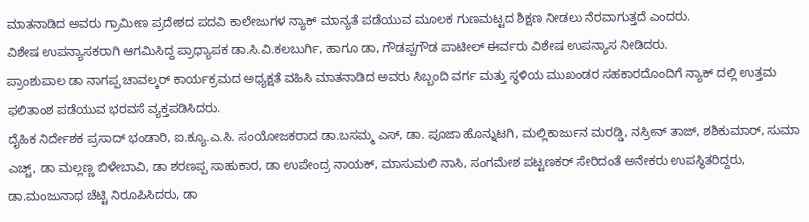ಮಾತನಾಡಿದ ಅವರು ಗ್ರಾಮೀಣ ಪ್ರದೇಶದ ಪದವಿ ಕಾಲೇಜುಗಳ ನ್ಯಾಕ್ ಮಾನ್ಯತೆ ಪಡೆಯುವ ಮೂಲಕ ಗುಣಮಟ್ಟದ ಶಿಕ್ಷಣ ನೀಡಲು ನೆರವಾಗುತ್ತದೆ ಎಂದರು.
ವಿಶೇಷ ಉಪನ್ಯಾಸಕರಾಗಿ ಆಗಮಿಸಿದ್ದ ಪ್ರಾಧ್ಯಾಪಕ ಡಾ.ಸಿ.ವಿ.ಕಲಬುರ್ಗಿ, ಹಾಗೂ ಡಾ, ಗೌಡಪ್ಪಗೌಡ ಪಾಟೀಲ್ ಈರ್ವರು ವಿಶೇಷ ಉಪನ್ಯಾಸ ನೀಡಿದರು.
ಪ್ರಾಂಶುಪಾಲ ಡಾ ನಾಗಪ್ಪ ಚಾವಲ್ಕರ್ ಕಾರ್ಯಕ್ರಮದ ಅಧ್ಯಕ್ಷತೆ ವಹಿಸಿ ಮಾತನಾಡಿದ ಅವರು ಸಿಬ್ಬಂದಿ ವರ್ಗ ಮತ್ತು ಸ್ಥಳಿಯ ಮುಖಂಡರ ಸಹಕಾರದೊಂದಿಗೆ ನ್ಯಾಕ್ ದಲ್ಲಿ ಉತ್ತಮ ಫಲಿತಾಂಶ ಪಡೆಯುವ ಭರವಸೆ ವ್ಯಕ್ತಪಡಿಸಿದರು.
ದೈಹಿಕ ನಿರ್ದೇಶಕ ಪ್ರಸಾದ್ ಭಂಡಾರಿ, ಐ.ಕ್ಯೂ.ಎ.ಸಿ. ಸಂಯೋಜಕರಾದ ಡಾ.ಬಸಮ್ಮ ಎಸ್, ಡಾ. ಪೂಜಾ ಹೊನ್ನುಟಗಿ, ಮಲ್ಲಿಕಾರ್ಜುನ ಮರಡ್ಡಿ, ನಸ್ರೀನ್ ತಾಜ್, ಶಶಿಕುಮಾರ್, ಸುಮಾ ಎಚ್ಚ್, ಡಾ ಮಲ್ಲಣ್ಣ ಬಿಳೇಬಾವಿ, ಡಾ ಶರಣಪ್ಪ ಸಾಹುಕಾರ, ಡಾ ಉಪೇಂದ್ರ ನಾಯಕ್, ಮಾಸುಮಲಿ ನಾಸಿ, ಸಂಗಮೇಶ ಪಟ್ಟಣಕರ್ ಸೇರಿದಂತೆ ಅನೇಕರು ಉಪಸ್ಥಿತರಿದ್ದರು, ಡಾ.ಮಂಜುನಾಥ ಚೆಟ್ಟಿ ನಿರೂಪಿಸಿದರು, ಡಾ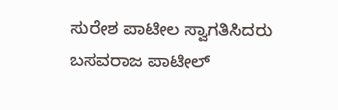ಸುರೇಶ ಪಾಟೀಲ ಸ್ವಾಗತಿಸಿದರು ಬಸವರಾಜ ಪಾಟೀಲ್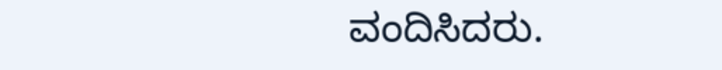ವಂದಿಸಿದರು.